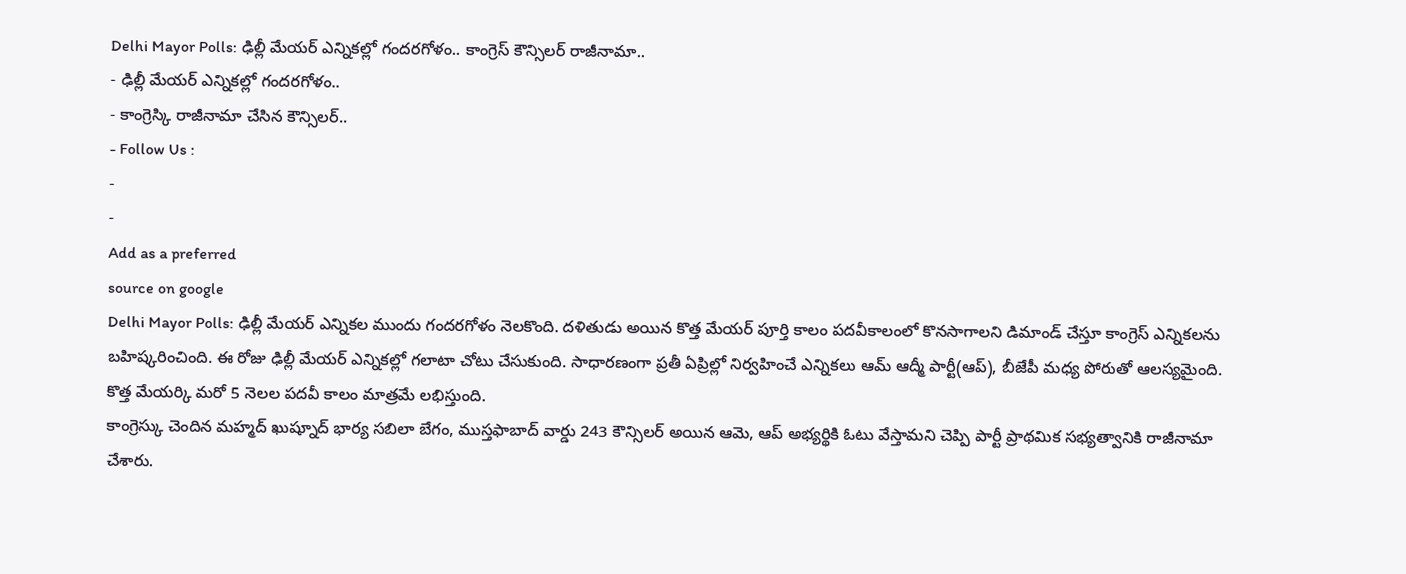Delhi Mayor Polls: ఢిల్లీ మేయర్ ఎన్నికల్లో గందరగోళం.. కాంగ్రెస్ కౌన్సిలర్ రాజీనామా..
- ఢిల్లీ మేయర్ ఎన్నికల్లో గందరగోళం..
- కాంగ్రెస్కి రాజీనామా చేసిన కౌన్సిలర్..
- Follow Us :
-
-
Add as a preferred
source on google
Delhi Mayor Polls: ఢిల్లీ మేయర్ ఎన్నికల ముందు గందరగోళం నెలకొంది. దళితుడు అయిన కొత్త మేయర్ పూర్తి కాలం పదవీకాలంలో కొనసాగాలని డిమాండ్ చేస్తూ కాంగ్రెస్ ఎన్నికలను బహిష్కరించింది. ఈ రోజు ఢిల్లీ మేయర్ ఎన్నికల్లో గలాటా చోటు చేసుకుంది. సాధారణంగా ప్రతీ ఏప్రిల్లో నిర్వహించే ఎన్నికలు ఆమ్ ఆద్మీ పార్టీ(ఆప్), బీజేపీ మధ్య పోరుతో ఆలస్యమైంది. కొత్త మేయర్కి మరో 5 నెలల పదవీ కాలం మాత్రమే లభిస్తుంది.
కాంగ్రెస్కు చెందిన మహ్మద్ ఖుష్నూద్ భార్య సబిలా బేగం, ముస్తఫాబాద్ వార్డు 243 కౌన్సిలర్ అయిన ఆమె, ఆప్ అభ్యర్థికి ఓటు వేస్తామని చెప్పి పార్టీ ప్రాథమిక సభ్యత్వానికి రాజీనామా చేశారు.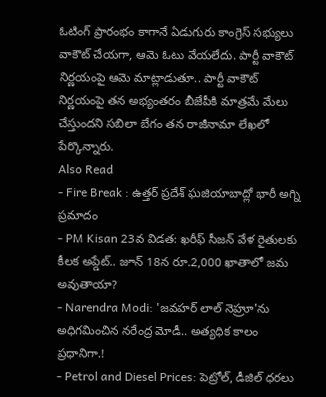ఓటింగ్ ప్రారంభం కాగానే ఏడుగురు కాంగ్రెస్ సభ్యులు వాకౌట్ చేయగా, ఆమె ఓటు వేయలేదు. పార్టీ వాకౌట్ నిర్ణయంపై ఆమె మాట్లాడుతూ.. పార్టీ వాకౌట్ నిర్ణయంపై తన అభ్యంతరం బీజేపీకి మాత్రమే మేలు చేస్తుందని సబిలా బేగం తన రాజీనామా లేఖలో పేర్కొన్నారు.
Also Read
- Fire Break : ఉత్తర్ ప్రదేశ్ ఘజియాబాద్లో భారీ అగ్ని ప్రమాదం
- PM Kisan 23వ విడత: ఖరీఫ్ సీజన్ వేళ రైతులకు కీలక అప్డేట్.. జూన్ 18న రూ.2,000 ఖాతాలో జమ అవుతాయా?
- Narendra Modi: 'జవహర్ లాల్ నెహ్రూ'ను అధిగమించిన నరేంద్ర మోడీ.. అత్యధిక కాలం ప్రధానిగా.!
- Petrol and Diesel Prices: పెట్రోల్, డీజిల్ ధరలు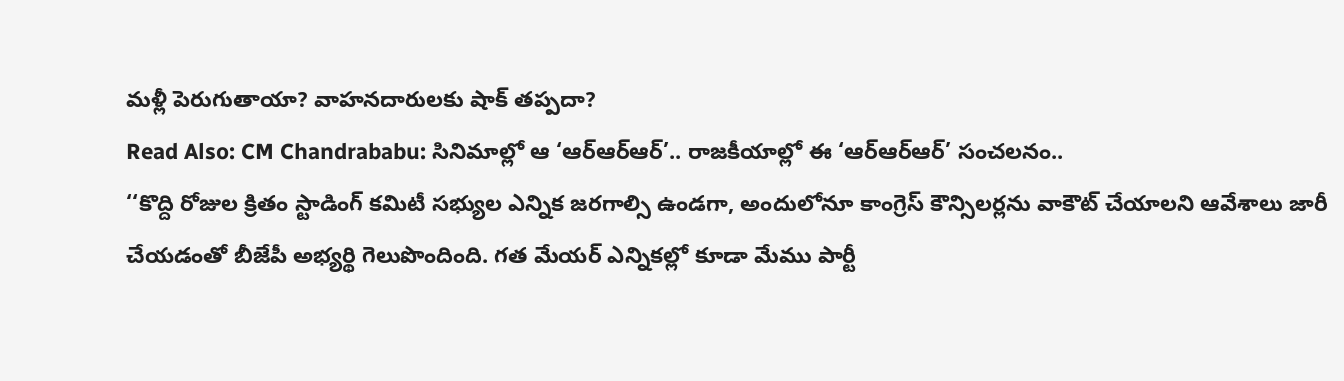మళ్లీ పెరుగుతాయా? వాహనదారులకు షాక్ తప్పదా?
Read Also: CM Chandrababu: సినిమాల్లో ఆ ‘ఆర్ఆర్ఆర్’.. రాజకీయాల్లో ఈ ‘ఆర్ఆర్ఆర్’ సంచలనం..
‘‘కొద్ది రోజుల క్రితం స్టాడింగ్ కమిటీ సభ్యుల ఎన్నిక జరగాల్సి ఉండగా, అందులోనూ కాంగ్రెస్ కౌన్సిలర్లను వాకౌట్ చేయాలని ఆవేశాలు జారీ చేయడంతో బీజేపీ అభ్యర్థి గెలుపొందింది. గత మేయర్ ఎన్నికల్లో కూడా మేము పార్టీ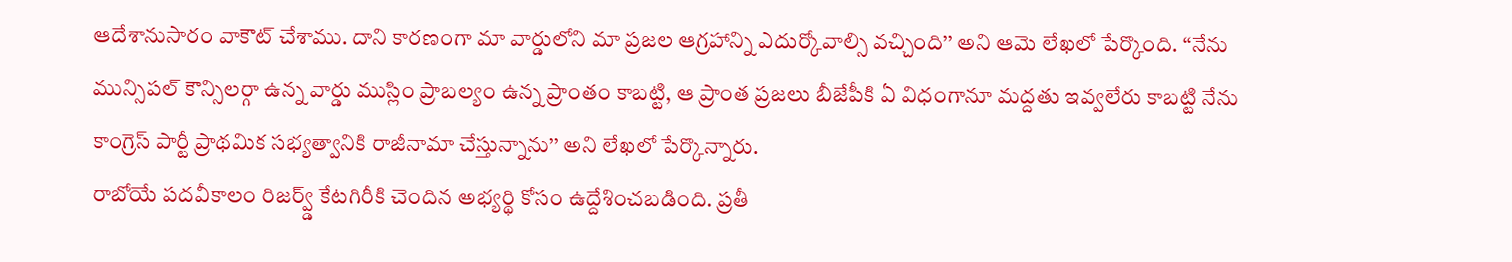ఆదేశానుసారం వాకౌట్ చేశాము. దాని కారణంగా మా వార్డులోని మా ప్రజల ఆగ్రహాన్ని ఎదుర్కోవాల్సి వచ్చింది’’ అని ఆమె లేఖలో పేర్కొంది. ‘‘నేను మున్సిపల్ కౌన్సిలర్గా ఉన్న వార్డు ముస్లిం ప్రాబల్యం ఉన్న ప్రాంతం కాబట్టి, ఆ ప్రాంత ప్రజలు బీజేపీకి ఏ విధంగానూ మద్దతు ఇవ్వలేరు కాబట్టి నేను కాంగ్రెస్ పార్టీ ప్రాథమిక సభ్యత్వానికి రాజీనామా చేస్తున్నాను’’ అని లేఖలో పేర్కొన్నారు.
రాబోయే పదవీకాలం రిజర్వ్డ్ కేటగిరీకి చెందిన అభ్యర్థి కోసం ఉద్దేశించబడింది. ప్రతీ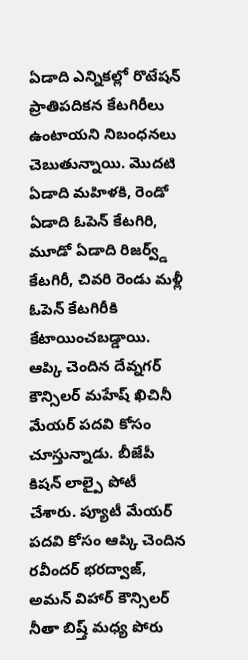ఏడాది ఎన్నికల్లో రొటేషన్ ప్రాతిపదికన కేటగిరీలు ఉంటాయని నిబంధనలు చెబుతున్నాయి. మొదటి ఏడాది మహిళకి, రెండో ఏడాది ఓపెన్ కేటగిరి, మూడో ఏడాది రిజర్వ్డ్ కేటగిరీ, చివరి రెండు మళ్లీ ఓపెన్ కేటగిరీకి కేటాయించబడ్డాయి. ఆప్కి చెందిన దేవ్నగర్ కౌన్సిలర్ మహేష్ ఖిచినీ మేయర్ పదవి కోసం చూస్తున్నాడు. బీజేపీ కిషన్ లాల్పై పోటీ చేశారు. ప్యూటీ మేయర్ పదవి కోసం ఆప్కి చెందిన రవీందర్ భరద్వాజ్, అమన్ విహార్ కౌన్సిలర్ నీతా బిష్త్ మధ్య పోరు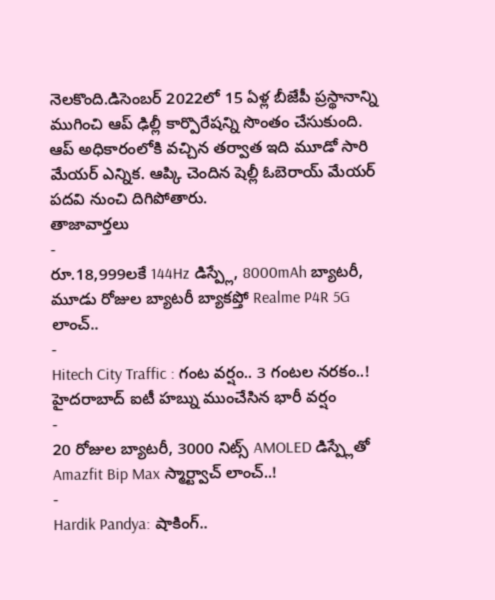నెలకొంది.డిసెంబర్ 2022లో 15 ఏళ్ల బీజేపీ ప్రస్థానాన్ని ముగించి ఆప్ ఢిల్లీ కార్పొరేషన్ని సొంతం చేసుకుంది. ఆప్ అధికారంలోకి వచ్చిన తర్వాత ఇది మూడో సారి మేయర్ ఎన్నిక. ఆప్కి చెందిన షెల్లీ ఓబెరాయ్ మేయర్ పదవి నుంచి దిగిపోతారు.
తాజావార్తలు
-
రూ.18,999లకే 144Hz డిస్ప్లే, 8000mAh బ్యాటరీ, మూడు రోజుల బ్యాటరీ బ్యాకప్తో Realme P4R 5G లాంచ్..
-
Hitech City Traffic : గంట వర్షం.. 3 గంటల నరకం..! హైదరాబాద్ ఐటీ హబ్ను ముంచేసిన భారీ వర్షం
-
20 రోజుల బ్యాటరీ, 3000 నిట్స్ AMOLED డిస్ప్లేతో Amazfit Bip Max స్మార్ట్వాచ్ లాంచ్..!
-
Hardik Pandya: షాకింగ్..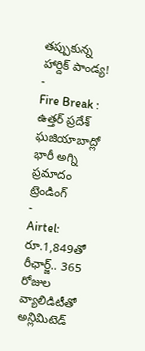తప్పుకున్న హార్దిక్ పాండ్య!
-
Fire Break : ఉత్తర్ ప్రదేశ్ ఘజియాబాద్లో భారీ అగ్ని ప్రమాదం
ట్రెండింగ్
-
Airtel: రూ.1,849తో రీఛార్జ్.. 365 రోజుల వ్యాలిడిటీతో అన్లిమిటెడ్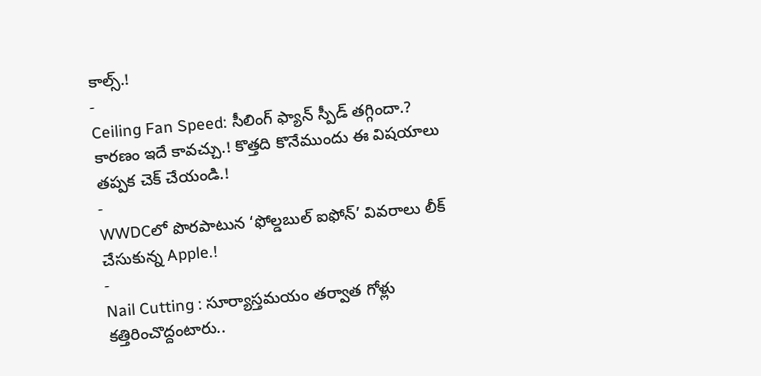కాల్స్.!
-
Ceiling Fan Speed: సీలింగ్ ఫ్యాన్ స్పీడ్ తగ్గిందా.? కారణం ఇదే కావచ్చు.! కొత్తది కొనేముందు ఈ విషయాలు తప్పక చెక్ చేయండి.!
-
WWDCలో పొరపాటున ‘ఫోల్డబుల్ ఐఫోన్’ వివరాలు లీక్ చేసుకున్న Apple.!
-
Nail Cutting : సూర్యాస్తమయం తర్వాత గోళ్లు కత్తిరించొద్దంటారు..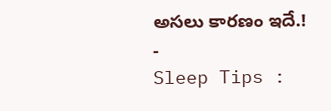అసలు కారణం ఇదే.!
-
Sleep Tips :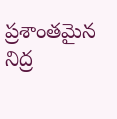ప్రశాంతమైన నిద్ర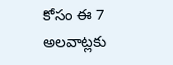కోసం ఈ 7 అలవాట్లకు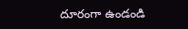దూరంగా ఉండండి